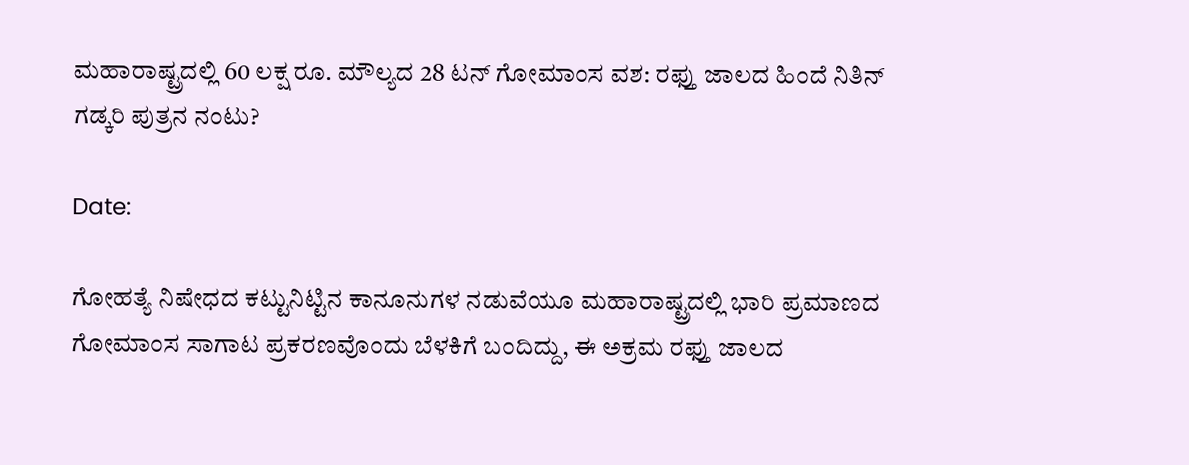ಮಹಾರಾಷ್ಟ್ರದಲ್ಲಿ 60 ಲಕ್ಷ ರೂ. ಮೌಲ್ಯದ 28 ಟನ್ ಗೋಮಾಂಸ ವಶ: ರಫ್ತು ಜಾಲದ ಹಿಂದೆ ನಿತಿನ್ ಗಡ್ಕರಿ ಪುತ್ರನ ನಂಟು?

Date:

ಗೋಹತ್ಯೆ ನಿಷೇಧದ ಕಟ್ಟುನಿಟ್ಟಿನ ಕಾನೂನುಗಳ ನಡುವೆಯೂ ಮಹಾರಾಷ್ಟ್ರದಲ್ಲಿ ಭಾರಿ ಪ್ರಮಾಣದ ಗೋಮಾಂಸ ಸಾಗಾಟ ಪ್ರಕರಣವೊಂದು ಬೆಳಕಿಗೆ ಬಂದಿದ್ದು, ಈ ಅಕ್ರಮ ರಫ್ತು ಜಾಲದ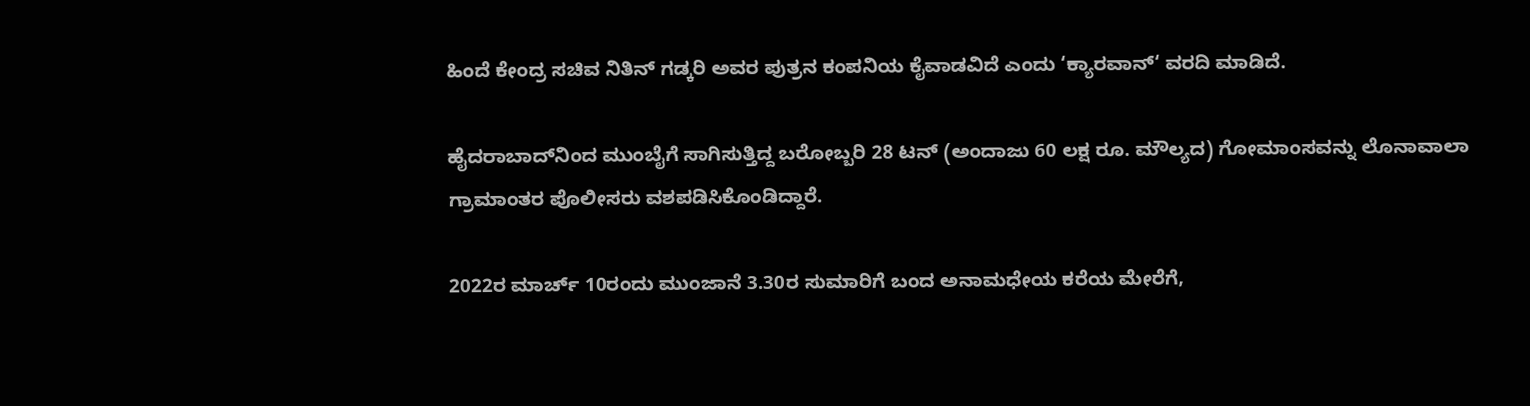ಹಿಂದೆ ಕೇಂದ್ರ ಸಚಿವ ನಿತಿನ್ ಗಡ್ಕರಿ ಅವರ ಪುತ್ರನ ಕಂಪನಿಯ ಕೈವಾಡವಿದೆ ಎಂದು ‘ಕ್ಯಾರವಾನ್‘ ವರದಿ ಮಾಡಿದೆ.

ಹೈದರಾಬಾದ್‌ನಿಂದ ಮುಂಬೈಗೆ ಸಾಗಿಸುತ್ತಿದ್ದ ಬರೋಬ್ಬರಿ 28 ಟನ್ (ಅಂದಾಜು 60 ಲಕ್ಷ ರೂ. ಮೌಲ್ಯದ) ಗೋಮಾಂಸವನ್ನು ಲೊನಾವಾಲಾ ಗ್ರಾಮಾಂತರ ಪೊಲೀಸರು ವಶಪಡಿಸಿಕೊಂಡಿದ್ದಾರೆ.

2022ರ ಮಾರ್ಚ್ 10ರಂದು ಮುಂಜಾನೆ 3.30ರ ಸುಮಾರಿಗೆ ಬಂದ ಅನಾಮಧೇಯ ಕರೆಯ ಮೇರೆಗೆ,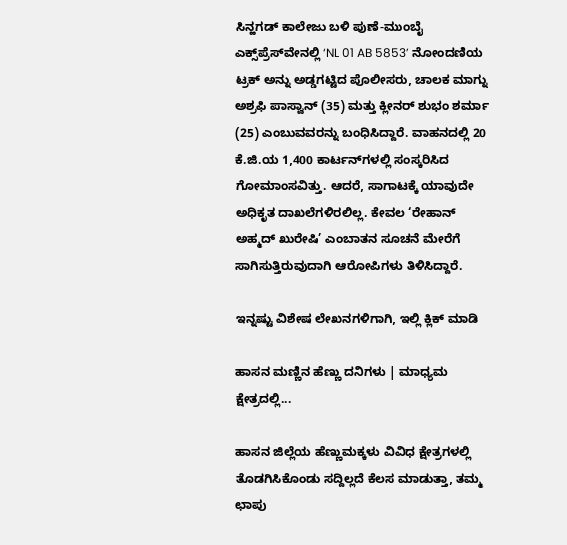ಸಿನ್ಹಗಡ್ ಕಾಲೇಜು ಬಳಿ ಪುಣೆ-ಮುಂಬೈ ಎಕ್ಸ್‌ಪ್ರೆಸ್‌ವೇನಲ್ಲಿ ‘NL 01 AB 5853’ ನೋಂದಣಿಯ ಟ್ರಕ್ ಅನ್ನು ಅಡ್ಡಗಟ್ಟಿದ ಪೊಲೀಸರು, ಚಾಲಕ ಮಾಗ್ನು ಅಶ್ರಫಿ ಪಾಸ್ವಾನ್ (35) ಮತ್ತು ಕ್ಲೀನರ್ ಶುಭಂ ಶರ್ಮಾ (25) ಎಂಬುವವರನ್ನು ಬಂಧಿಸಿದ್ದಾರೆ. ವಾಹನದಲ್ಲಿ 20 ಕೆ.ಜಿ.ಯ 1,400 ಕಾರ್ಟನ್‌ಗಳಲ್ಲಿ ಸಂಸ್ಕರಿಸಿದ ಗೋಮಾಂಸವಿತ್ತು. ಆದರೆ, ಸಾಗಾಟಕ್ಕೆ ಯಾವುದೇ ಅಧಿಕೃತ ದಾಖಲೆಗಳಿರಲಿಲ್ಲ. ಕೇವಲ ‘ರೇಹಾನ್ ಅಹ್ಮದ್ ಖುರೇಷಿ’ ಎಂಬಾತನ ಸೂಚನೆ ಮೇರೆಗೆ ಸಾಗಿಸುತ್ತಿರುವುದಾಗಿ ಆರೋಪಿಗಳು ತಿಳಿಸಿದ್ದಾರೆ.

ಇನ್ನಷ್ಟು ವಿಶೇಷ ಲೇಖನಗಳಿಗಾಗಿ, ಇಲ್ಲಿ ಕ್ಲಿಕ್ ಮಾಡಿ

ಹಾಸನ ಮಣ್ಣಿನ ಹೆಣ್ಣು ದನಿಗಳು | ಮಾಧ್ಯಮ ಕ್ಷೇತ್ರದಲ್ಲಿ...

ಹಾಸನ ಜಿಲ್ಲೆಯ ಹೆಣ್ಣುಮಕ್ಕಳು ವಿವಿಧ ಕ್ಷೇತ್ರಗಳಲ್ಲಿ ತೊಡಗಿಸಿಕೊಂಡು ಸದ್ದಿಲ್ಲದೆ ಕೆಲಸ ಮಾಡುತ್ತಾ, ತಮ್ಮ ಛಾಪು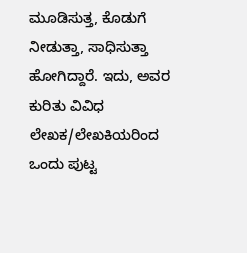ಮೂಡಿಸುತ್ತ, ಕೊಡುಗೆ ನೀಡುತ್ತಾ, ಸಾಧಿಸುತ್ತಾ ಹೋಗಿದ್ದಾರೆ. ಇದು, ಅವರ ಕುರಿತು ವಿವಿಧ ಲೇಖಕ/ಲೇಖಕಿಯರಿಂದ ಒಂದು ಪುಟ್ಟ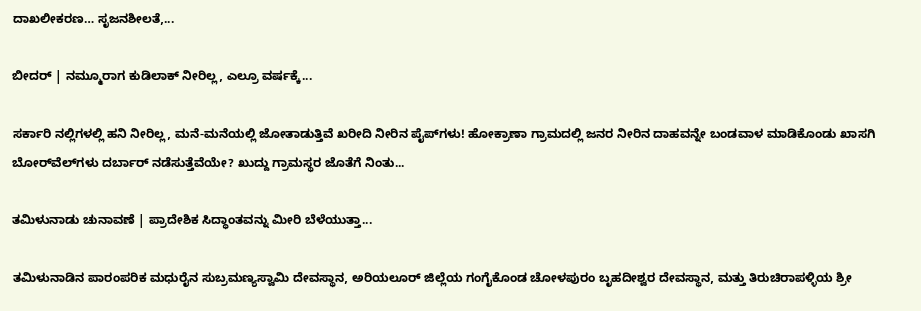ದಾಖಲೀಕರಣ… ಸೃಜನಶೀಲತೆ,...

ಬೀದರ್ | ನಮ್ಮೂರಾಗ ಕುಡಿಲಾಕ್ ನೀರಿಲ್ಲ, ಎಲ್ರೂ ವರ್ಷಕ್ಕೆ...

ಸರ್ಕಾರಿ ನಲ್ಲಿಗಳಲ್ಲಿ ಹನಿ ನೀರಿಲ್ಲ, ಮನೆ-ಮನೆಯಲ್ಲಿ ಜೋತಾಡುತ್ತಿವೆ ಖರೀದಿ ನೀರಿನ ಪೈಪ್‌ಗಳು! ಹೋಕ್ರಾಣಾ ಗ್ರಾಮದಲ್ಲಿ ಜನರ ನೀರಿನ ದಾಹವನ್ನೇ ಬಂಡವಾಳ ಮಾಡಿಕೊಂಡು ಖಾಸಗಿ ಬೋರ್‌ವೆಲ್‌ಗಳು ದರ್ಬಾರ್‌ ನಡೆಸುತ್ತೆವೆಯೇ? ಖುದ್ದು ಗ್ರಾಮಸ್ಥರ ಜೊತೆಗೆ ನಿಂತು...

ತಮಿಳುನಾಡು ಚುನಾವಣೆ | ಪ್ರಾದೇಶಿಕ ಸಿದ್ಧಾಂತವನ್ನು ಮೀರಿ ಬೆಳೆಯುತ್ತಾ...

ತಮಿಳುನಾಡಿನ ಪಾರಂಪರಿಕ ಮಧುರೈನ ಸುಬ್ರಮಣ್ಯಸ್ವಾಮಿ ದೇವಸ್ಥಾನ, ಅರಿಯಲೂರ್ ಜಿಲ್ಲೆಯ ಗಂಗೈಕೊಂಡ ಚೋಳಪುರಂ ಬೃಹದೀಶ್ವರ ದೇವಸ್ಥಾನ, ಮತ್ತು ತಿರುಚಿರಾಪಳ್ಳಿಯ ಶ್ರೀ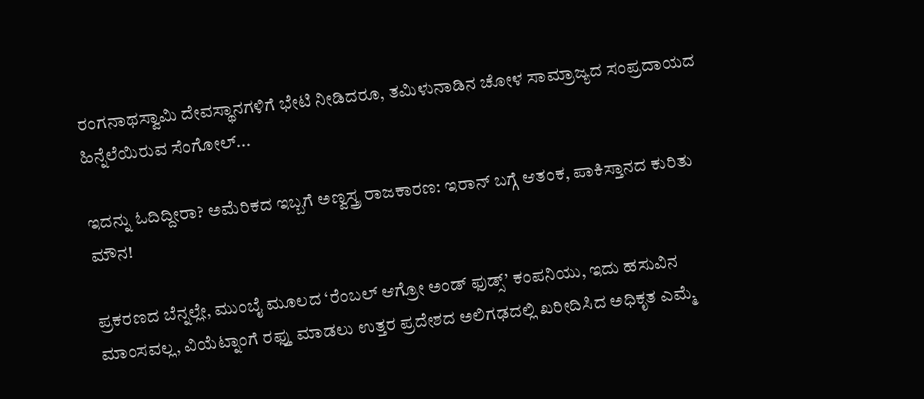ರಂಗನಾಥಸ್ವಾಮಿ ದೇವಸ್ಥಾನಗಳಿಗೆ ಭೇಟಿ ನೀಡಿದರೂ, ತಮಿಳುನಾಡಿನ ಚೋಳ ಸಾಮ್ರಾಜ್ಯದ ಸಂಪ್ರದಾಯದ ಹಿನ್ನೆಲೆಯಿರುವ ಸೆಂಗೋಲ್...

ಇದನ್ನು ಓದಿದ್ದೀರಾ? ಅಮೆರಿಕದ ಇಬ್ಬಗೆ ಅಣ್ವಸ್ತ್ರ ರಾಜಕಾರಣ: ಇರಾನ್ ಬಗ್ಗೆ ಆತಂಕ, ಪಾಕಿಸ್ತಾನದ ಕುರಿತು ಮೌನ!

ಪ್ರಕರಣದ ಬೆನ್ನಲ್ಲೇ, ಮುಂಬೈ ಮೂಲದ ‘ರೆಂಬಲ್ ಆಗ್ರೋ ಅಂಡ್ ಫುಡ್ಸ್’ ಕಂಪನಿಯು, ಇದು ಹಸುವಿನ ಮಾಂಸವಲ್ಲ, ವಿಯೆಟ್ನಾಂಗೆ ರಫ್ತು ಮಾಡಲು ಉತ್ತರ ಪ್ರದೇಶದ ಅಲಿಗಢದಲ್ಲಿ ಖರೀದಿಸಿದ ಅಧಿಕೃತ ಎಮ್ಮೆ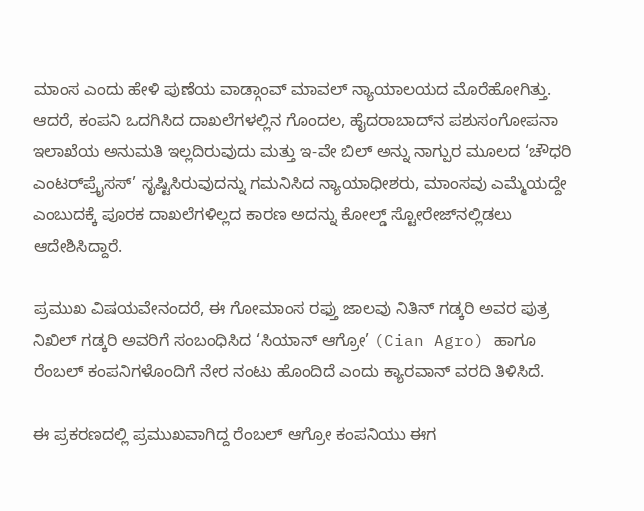ಮಾಂಸ ಎಂದು ಹೇಳಿ ಪುಣೆಯ ವಾಡ್ಗಾಂವ್ ಮಾವಲ್ ನ್ಯಾಯಾಲಯದ ಮೊರೆಹೋಗಿತ್ತು. ಆದರೆ, ಕಂಪನಿ ಒದಗಿಸಿದ ದಾಖಲೆಗಳಲ್ಲಿನ ಗೊಂದಲ, ಹೈದರಾಬಾದ್‌ನ ಪಶುಸಂಗೋಪನಾ ಇಲಾಖೆಯ ಅನುಮತಿ ಇಲ್ಲದಿರುವುದು ಮತ್ತು ಇ-ವೇ ಬಿಲ್ ಅನ್ನು ನಾಗ್ಪುರ ಮೂಲದ ‘ಚೌಧರಿ ಎಂಟರ್‌ಪ್ರೈಸಸ್’ ಸೃಷ್ಟಿಸಿರುವುದನ್ನು ಗಮನಿಸಿದ ನ್ಯಾಯಾಧೀಶರು, ಮಾಂಸವು ಎಮ್ಮೆಯದ್ದೇ ಎಂಬುದಕ್ಕೆ ಪೂರಕ ದಾಖಲೆಗಳಿಲ್ಲದ ಕಾರಣ ಅದನ್ನು ಕೋಲ್ಡ್ ಸ್ಟೋರೇಜ್‌ನಲ್ಲಿಡಲು ಆದೇಶಿಸಿದ್ದಾರೆ.

ಪ್ರಮುಖ ವಿಷಯವೇನಂದರೆ, ಈ ಗೋಮಾಂಸ ರಫ್ತು ಜಾಲವು ನಿತಿನ್ ಗಡ್ಕರಿ ಅವರ ಪುತ್ರ ನಿಖಿಲ್ ಗಡ್ಕರಿ ಅವರಿಗೆ ಸಂಬಂಧಿಸಿದ ‘ಸಿಯಾನ್ ಆಗ್ರೋ’ (Cian Agro) ಹಾಗೂ ರೆಂಬಲ್ ಕಂಪನಿಗಳೊಂದಿಗೆ ನೇರ ನಂಟು ಹೊಂದಿದೆ ಎಂದು ಕ್ಯಾರವಾನ್ ವರದಿ ತಿಳಿಸಿದೆ.

ಈ ಪ್ರಕರಣದಲ್ಲಿ ಪ್ರಮುಖವಾಗಿದ್ದ ರೆಂಬಲ್ ಆಗ್ರೋ ಕಂಪನಿಯು ಈಗ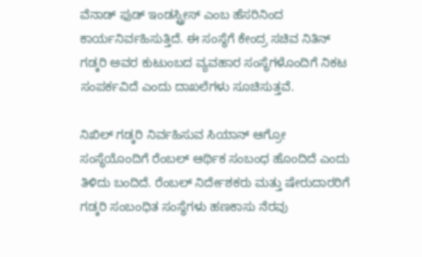ವೆನಾಡ್ ಫುಡ್ ಇಂಡಸ್ಟ್ರೀಸ್ ಎಂಬ ಹೆಸರಿನಿಂದ ಕಾರ್ಯನಿರ್ವಹಿಸುತ್ತಿದೆ. ಈ ಸಂಸ್ಥೆಗೆ ಕೇಂದ್ರ ಸಚಿವ ನಿತಿನ್ ಗಡ್ಕರಿ ಅವರ ಕುಟುಂಬದ ವ್ಯವಹಾರ ಸಂಸ್ಥೆಗಳೊಂದಿಗೆ ನಿಕಟ ಸಂಪರ್ಕವಿದೆ ಎಂದು ದಾಖಲೆಗಳು ಸೂಚಿಸುತ್ತವೆ.

ನಿಖಿಲ್ ಗಡ್ಕರಿ ನಿರ್ವಹಿಸುವ ಸಿಯಾನ್ ಆಗ್ರೋ ಸಂಸ್ಥೆಯೊಂದಿಗೆ ರೆಂಬಲ್ ಆರ್ಥಿಕ ಸಂಬಂಧ ಹೊಂದಿದೆ ಎಂದು ತಿಳಿದು ಬಂದಿದೆ. ರೆಂಬಲ್ ನಿರ್ದೇಶಕರು ಮತ್ತು ಷೇರುದಾರರಿಗೆ ಗಡ್ಕರಿ ಸಂಬಂಧಿತ ಸಂಸ್ಥೆಗಳು ಹಣಕಾಸು ನೆರವು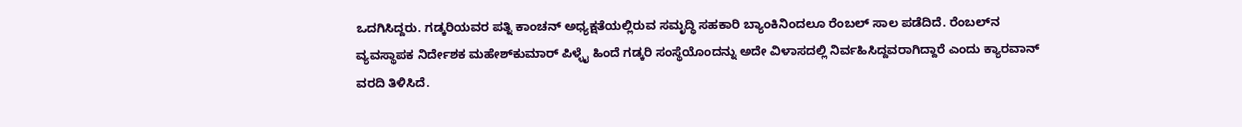ಒದಗಿಸಿದ್ದರು. ಗಡ್ಕರಿಯವರ ಪತ್ನಿ ಕಾಂಚನ್ ಅಧ್ಯಕ್ಷತೆಯಲ್ಲಿರುವ ಸಮೃದ್ಧಿ ಸಹಕಾರಿ ಬ್ಯಾಂಕಿನಿಂದಲೂ ರೆಂಬಲ್ ಸಾಲ ಪಡೆದಿದೆ. ರೆಂಬಲ್‌ನ ವ್ಯವಸ್ಥಾಪಕ ನಿರ್ದೇಶಕ ಮಹೇಶ್‌ಕುಮಾರ್ ಪಿಳ್ಳೈ ಹಿಂದೆ ಗಡ್ಕರಿ ಸಂಸ್ಥೆಯೊಂದನ್ನು ಅದೇ ವಿಳಾಸದಲ್ಲಿ ನಿರ್ವಹಿಸಿದ್ದವರಾಗಿದ್ದಾರೆ ಎಂದು ಕ್ಯಾರವಾನ್ ವರದಿ ತಿಳಿಸಿದೆ.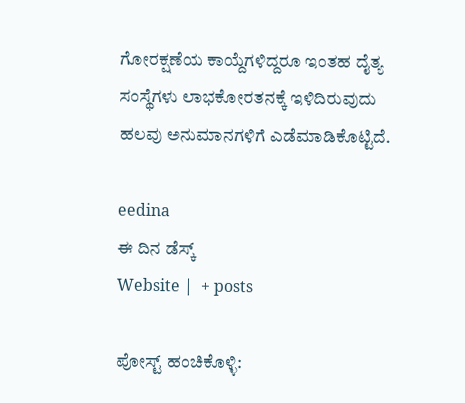ಗೋರಕ್ಷಣೆಯ ಕಾಯ್ದೆಗಳಿದ್ದರೂ ಇಂತಹ ದೈತ್ಯ ಸಂಸ್ಥೆಗಳು ಲಾಭಕೋರತನಕ್ಕೆ ಇಳಿದಿರುವುದು ಹಲವು ಅನುಮಾನಗಳಿಗೆ ಎಡೆಮಾಡಿಕೊಟ್ಟಿದೆ.

eedina
ಈ ದಿನ ಡೆಸ್ಕ್‌
Website |  + posts

ಪೋಸ್ಟ್ ಹಂಚಿಕೊಳ್ಳಿ: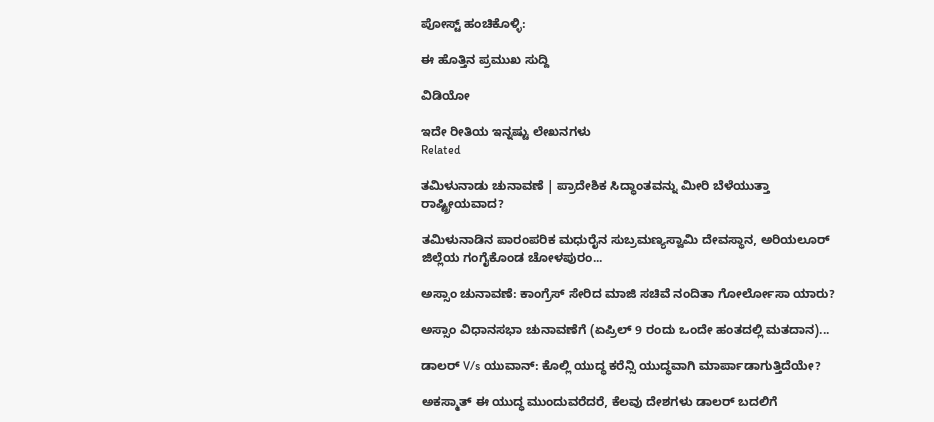ಪೋಸ್ಟ್ ಹಂಚಿಕೊಳ್ಳಿ:

ಈ ಹೊತ್ತಿನ ಪ್ರಮುಖ ಸುದ್ದಿ

ವಿಡಿಯೋ

ಇದೇ ರೀತಿಯ ಇನ್ನಷ್ಟು ಲೇಖನಗಳು
Related

ತಮಿಳುನಾಡು ಚುನಾವಣೆ | ಪ್ರಾದೇಶಿಕ ಸಿದ್ಧಾಂತವನ್ನು ಮೀರಿ ಬೆಳೆಯುತ್ತಾ ರಾಷ್ಟ್ರೀಯವಾದ?

ತಮಿಳುನಾಡಿನ ಪಾರಂಪರಿಕ ಮಧುರೈನ ಸುಬ್ರಮಣ್ಯಸ್ವಾಮಿ ದೇವಸ್ಥಾನ, ಅರಿಯಲೂರ್ ಜಿಲ್ಲೆಯ ಗಂಗೈಕೊಂಡ ಚೋಳಪುರಂ...

ಅಸ್ಸಾಂ ಚುನಾವಣೆ: ಕಾಂಗ್ರೆಸ್ ಸೇರಿದ ಮಾಜಿ ಸಚಿವೆ ನಂದಿತಾ ಗೋರ್ಲೋಸಾ ಯಾರು?

ಅಸ್ಸಾಂ ವಿಧಾನಸಭಾ ಚುನಾವಣೆಗೆ (ಏಪ್ರಿಲ್ 9 ರಂದು ಒಂದೇ ಹಂತದಲ್ಲಿ ಮತದಾನ)...

ಡಾಲರ್ V/s ಯುವಾನ್: ಕೊಲ್ಲಿ ಯುದ್ಧ ಕರೆನ್ಸಿ ಯುದ್ಧವಾಗಿ ಮಾರ್ಪಾಡಾಗುತ್ತಿದೆಯೇ?

ಅಕಸ್ಮಾತ್ ಈ ಯುದ್ಧ ಮುಂದುವರೆದರೆ, ಕೆಲವು ದೇಶಗಳು ಡಾಲರ್ ಬದಲಿಗೆ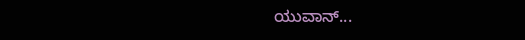ಯುವಾನ್...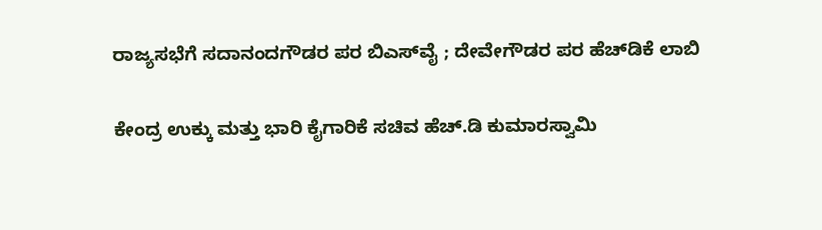ರಾಜ್ಯಸಭೆಗೆ ಸದಾನಂದಗೌಡರ ಪರ ಬಿಎಸ್‌ವೈ ; ದೇವೇಗೌಡರ ಪರ ಹೆಚ್‌ಡಿಕೆ ಲಾಬಿ

ಕೇಂದ್ರ ಉಕ್ಕು ಮತ್ತು ಭಾರಿ ಕೈಗಾರಿಕೆ ಸಚಿವ ಹೆಚ್‌.ಡಿ ಕುಮಾರಸ್ವಾಮಿ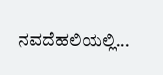ನವದೆಹಲಿಯಲ್ಲಿ...